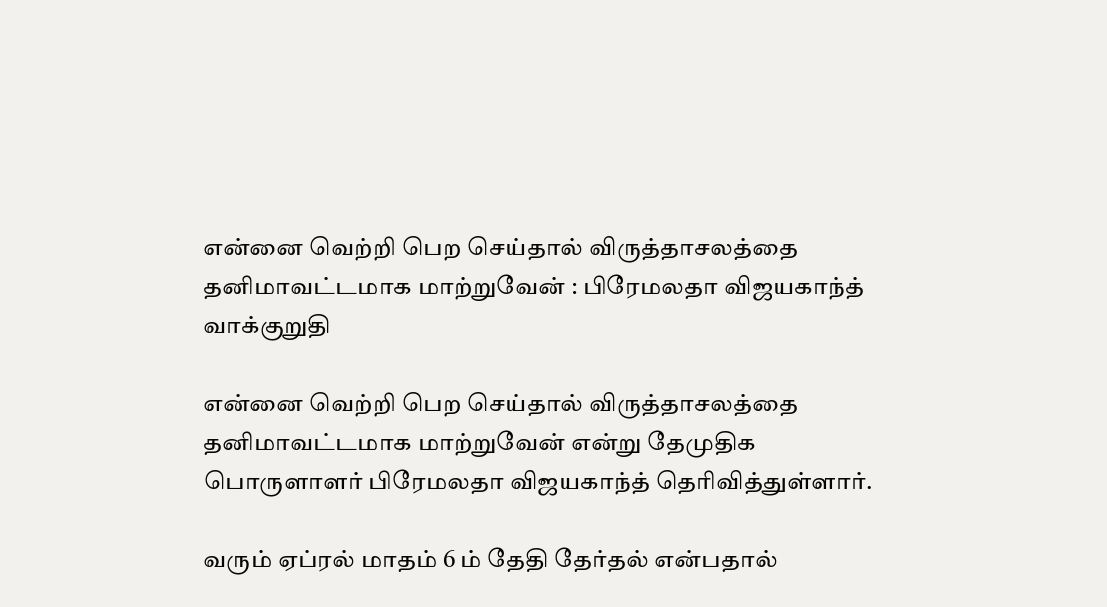என்னை வெற்றி பெற செய்தால் விருத்தாசலத்தை தனிமாவட்டமாக மாற்றுவேன் : பிரேமலதா விஜயகாந்த் வாக்குறுதி

என்னை வெற்றி பெற செய்தால் விருத்தாசலத்தை தனிமாவட்டமாக மாற்றுவேன் என்று தேமுதிக பொருளாளர் பிரேமலதா விஜயகாந்த் தெரிவித்துள்ளார்.

வரும் ஏப்ரல் மாதம் 6 ம் தேதி தேர்தல் என்பதால்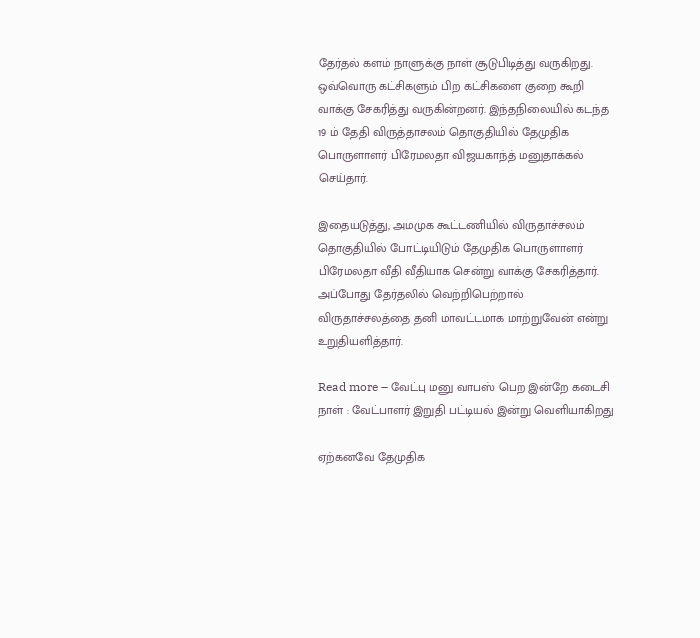தேர்தல் களம் நாளுக்கு நாள் சூடுபிடித்து வருகிறது. ஒவ்வொரு கட்சிகளும் பிற கட்சிகளை குறை கூறி வாக்கு சேகரித்து வருகின்றனர். இந்தநிலையில் கடந்த 19 ம் தேதி விருத்தாசலம் தொகுதியில் தேமுதிக பொருளாளர் பிரேமலதா விஜயகாந்த் மனுதாக்கல் செய்தார்.

இதையடுத்து, அமமுக கூட்டணியில் விருதாச்சலம் தொகுதியில் போட்டியிடும் தேமுதிக பொருளாளர் பிரேமலதா வீதி வீதியாக சென்று வாக்கு சேகரித்தார். அப்போது தேர்தலில் வெற்றிபெற்றால் விருதாச்சலத்தை தனி மாவட்டமாக மாற்றுவேன் என்று உறுதியளித்தார்.

Read more – வேட்பு மனு வாபஸ் பெற இன்றே கடைசி நாள் : வேட்பாளர் இறுதி பட்டியல் இன்று வெளியாகிறது

ஏற்கனவே தேமுதிக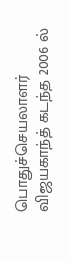பொதுச்செயலாளர் விஜயகாந்த் கடந்த 2006 ல்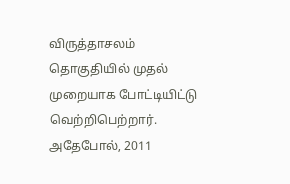விருத்தாசலம் தொகுதியில் முதல் முறையாக போட்டியிட்டு வெற்றிபெற்றார். அதேபோல், 2011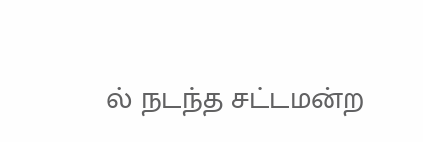ல் நடந்த சட்டமன்ற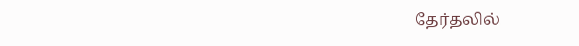தேர்தலில்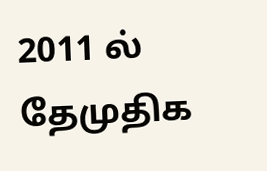2011 ல் தேமுதிக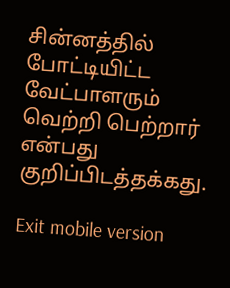சின்னத்தில் போட்டியிட்ட வேட்பாளரும் வெற்றி பெற்றார் என்பது குறிப்பிடத்தக்கது.

Exit mobile version